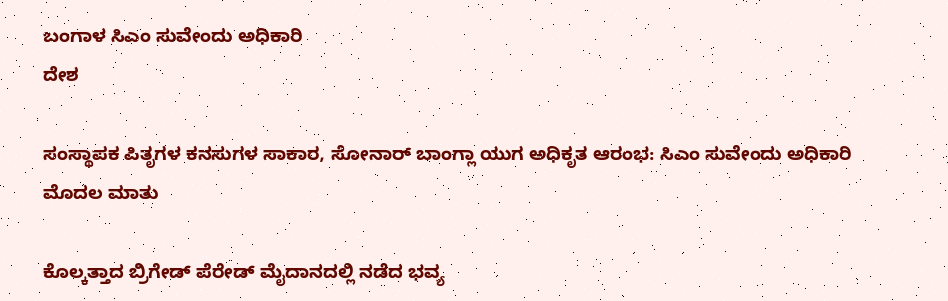ಬಂಗಾಳ ಸಿಎಂ ಸುವೇಂದು ಅಧಿಕಾರಿ
ದೇಶ

ಸಂಸ್ಥಾಪಕ ಪಿತೃಗಳ ಕನಸುಗಳ ಸಾಕಾರ, ಸೋನಾರ್ ಬಾಂಗ್ಲಾ ಯುಗ ಅಧಿಕೃತ ಆರಂಭ: ಸಿಎಂ ಸುವೇಂದು ಅಧಿಕಾರಿ ಮೊದಲ ಮಾತು

ಕೊಲ್ಕತ್ತಾದ ಬ್ರಿಗೇಡ್ ಪೆರೇಡ್ ಮೈದಾನದಲ್ಲಿ ನಡೆದ ಭವ್ಯ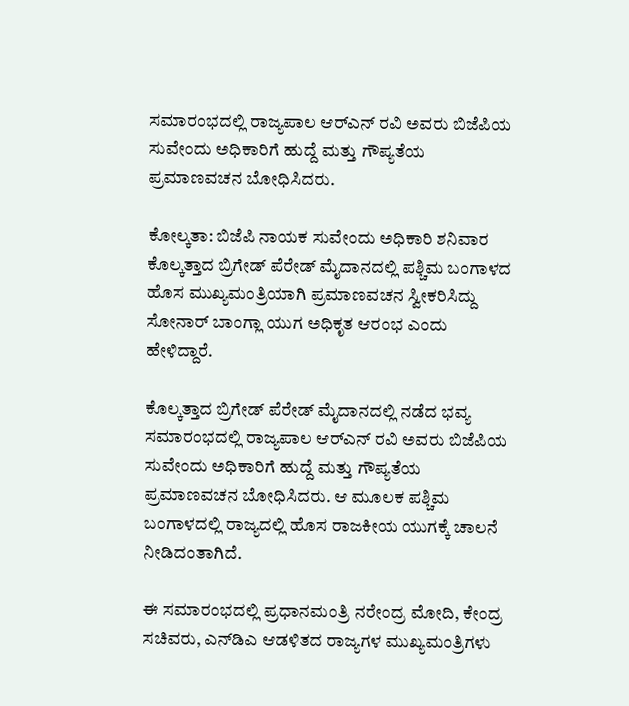ಸಮಾರಂಭದಲ್ಲಿ ರಾಜ್ಯಪಾಲ ಆರ್‌ಎನ್ ರವಿ ಅವರು ಬಿಜೆಪಿಯ ಸುವೇಂದು ಅಧಿಕಾರಿಗೆ ಹುದ್ದೆ ಮತ್ತು ಗೌಪ್ಯತೆಯ ಪ್ರಮಾಣವಚನ ಬೋಧಿಸಿದರು.

ಕೋಲ್ಕತಾ: ಬಿಜೆಪಿ ನಾಯಕ ಸುವೇಂದು ಅಧಿಕಾರಿ ಶನಿವಾರ ಕೊಲ್ಕತ್ತಾದ ಬ್ರಿಗೇಡ್ ಪೆರೇಡ್ ಮೈದಾನದಲ್ಲಿ ಪಶ್ಚಿಮ ಬಂಗಾಳದ ಹೊಸ ಮುಖ್ಯಮಂತ್ರಿಯಾಗಿ ಪ್ರಮಾಣವಚನ ಸ್ವೀಕರಿಸಿದ್ದು ಸೋನಾರ್ ಬಾಂಗ್ಲಾ ಯುಗ ಅಧಿಕೃತ ಆರಂಭ ಎಂದು ಹೇಳಿದ್ದಾರೆ.

ಕೊಲ್ಕತ್ತಾದ ಬ್ರಿಗೇಡ್ ಪೆರೇಡ್ ಮೈದಾನದಲ್ಲಿ ನಡೆದ ಭವ್ಯ ಸಮಾರಂಭದಲ್ಲಿ ರಾಜ್ಯಪಾಲ ಆರ್‌ಎನ್ ರವಿ ಅವರು ಬಿಜೆಪಿಯ ಸುವೇಂದು ಅಧಿಕಾರಿಗೆ ಹುದ್ದೆ ಮತ್ತು ಗೌಪ್ಯತೆಯ ಪ್ರಮಾಣವಚನ ಬೋಧಿಸಿದರು. ಆ ಮೂಲಕ ಪಶ್ಚಿಮ ಬಂಗಾಳದಲ್ಲಿ ರಾಜ್ಯದಲ್ಲಿ ಹೊಸ ರಾಜಕೀಯ ಯುಗಕ್ಕೆ ಚಾಲನೆ ನೀಡಿದಂತಾಗಿದೆ.

ಈ ಸಮಾರಂಭದಲ್ಲಿ ಪ್ರಧಾನಮಂತ್ರಿ ನರೇಂದ್ರ ಮೋದಿ, ಕೇಂದ್ರ ಸಚಿವರು, ಎನ್‌ಡಿಎ ಆಡಳಿತದ ರಾಜ್ಯಗಳ ಮುಖ್ಯಮಂತ್ರಿಗಳು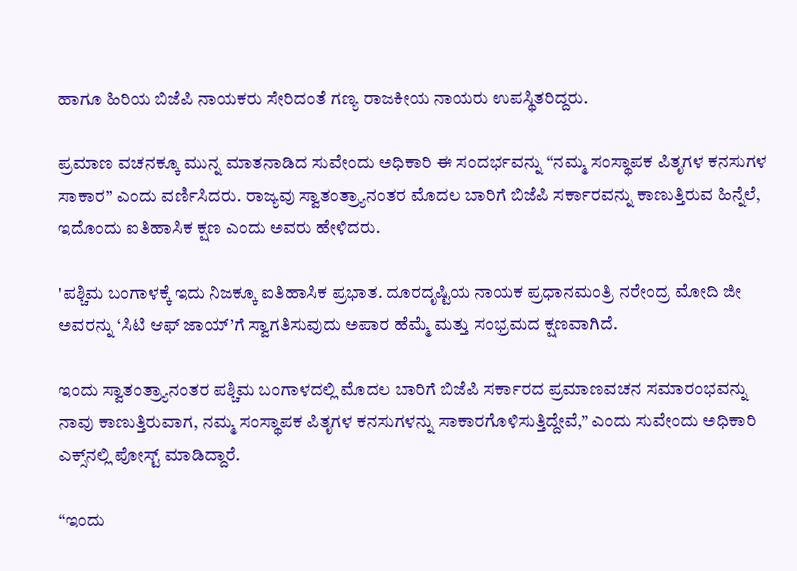ಹಾಗೂ ಹಿರಿಯ ಬಿಜೆಪಿ ನಾಯಕರು ಸೇರಿದಂತೆ ಗಣ್ಯ ರಾಜಕೀಯ ನಾಯರು ಉಪಸ್ಥಿತರಿದ್ದರು.

ಪ್ರಮಾಣ ವಚನಕ್ಕೂ ಮುನ್ನ ಮಾತನಾಡಿದ ಸುವೇಂದು ಅಧಿಕಾರಿ ಈ ಸಂದರ್ಭವನ್ನು “ನಮ್ಮ ಸಂಸ್ಥಾಪಕ ಪಿತೃಗಳ ಕನಸುಗಳ ಸಾಕಾರ” ಎಂದು ವರ್ಣಿಸಿದರು. ರಾಜ್ಯವು ಸ್ವಾತಂತ್ರ್ಯಾನಂತರ ಮೊದಲ ಬಾರಿಗೆ ಬಿಜೆಪಿ ಸರ್ಕಾರವನ್ನು ಕಾಣುತ್ತಿರುವ ಹಿನ್ನೆಲೆ, ಇದೊಂದು ಐತಿಹಾಸಿಕ ಕ್ಷಣ ಎಂದು ಅವರು ಹೇಳಿದರು.

'ಪಶ್ಚಿಮ ಬಂಗಾಳಕ್ಕೆ ಇದು ನಿಜಕ್ಕೂ ಐತಿಹಾಸಿಕ ಪ್ರಭಾತ. ದೂರದೃಷ್ಟಿಯ ನಾಯಕ ಪ್ರಧಾನಮಂತ್ರಿ ನರೇಂದ್ರ ಮೋದಿ ಜೀ ಅವರನ್ನು ‘ಸಿಟಿ ಆಫ್ ಜಾಯ್’ಗೆ ಸ್ವಾಗತಿಸುವುದು ಅಪಾರ ಹೆಮ್ಮೆ ಮತ್ತು ಸಂಭ್ರಮದ ಕ್ಷಣವಾಗಿದೆ.

ಇಂದು ಸ್ವಾತಂತ್ರ್ಯಾನಂತರ ಪಶ್ಚಿಮ ಬಂಗಾಳದಲ್ಲಿ ಮೊದಲ ಬಾರಿಗೆ ಬಿಜೆಪಿ ಸರ್ಕಾರದ ಪ್ರಮಾಣವಚನ ಸಮಾರಂಭವನ್ನು ನಾವು ಕಾಣುತ್ತಿರುವಾಗ, ನಮ್ಮ ಸಂಸ್ಥಾಪಕ ಪಿತೃಗಳ ಕನಸುಗಳನ್ನು ಸಾಕಾರಗೊಳಿಸುತ್ತಿದ್ದೇವೆ,” ಎಂದು ಸುವೇಂದು ಅಧಿಕಾರಿ ಎಕ್ಸ್‌ನಲ್ಲಿ ಪೋಸ್ಟ್ ಮಾಡಿದ್ದಾರೆ.

“ಇಂದು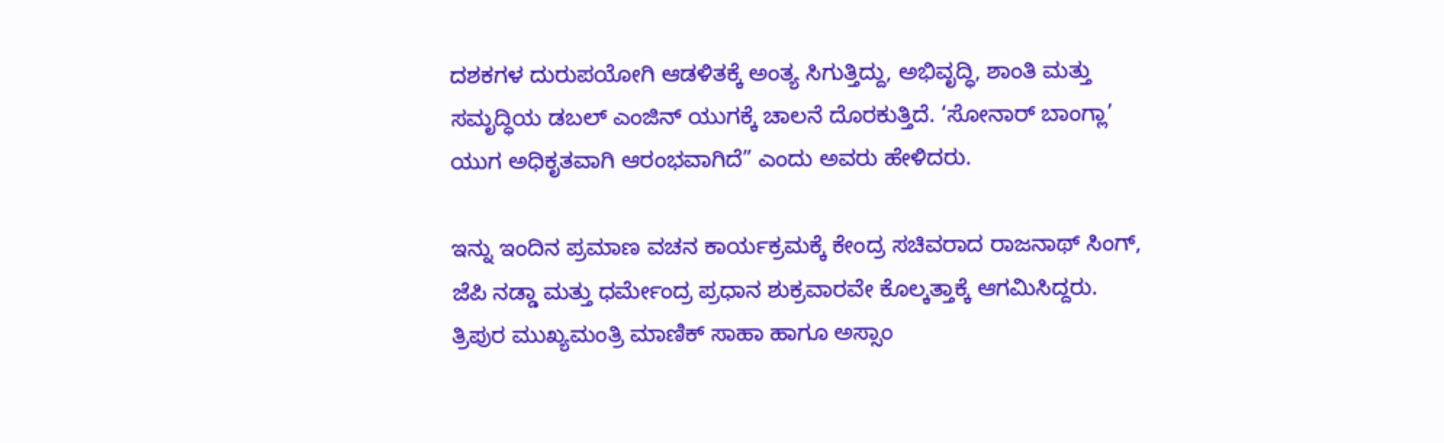ದಶಕಗಳ ದುರುಪಯೋಗಿ ಆಡಳಿತಕ್ಕೆ ಅಂತ್ಯ ಸಿಗುತ್ತಿದ್ದು, ಅಭಿವೃದ್ಧಿ, ಶಾಂತಿ ಮತ್ತು ಸಮೃದ್ಧಿಯ ಡಬಲ್ ಎಂಜಿನ್ ಯುಗಕ್ಕೆ ಚಾಲನೆ ದೊರಕುತ್ತಿದೆ. ‘ಸೋನಾರ್ ಬಾಂಗ್ಲಾ’ ಯುಗ ಅಧಿಕೃತವಾಗಿ ಆರಂಭವಾಗಿದೆ” ಎಂದು ಅವರು ಹೇಳಿದರು.

ಇನ್ನು ಇಂದಿನ ಪ್ರಮಾಣ ವಚನ ಕಾರ್ಯಕ್ರಮಕ್ಕೆ ಕೇಂದ್ರ ಸಚಿವರಾದ ರಾಜನಾಥ್ ಸಿಂಗ್, ಜೆಪಿ ನಡ್ಡಾ ಮತ್ತು ಧರ್ಮೇಂದ್ರ ಪ್ರಧಾನ ಶುಕ್ರವಾರವೇ ಕೊಲ್ಕತ್ತಾಕ್ಕೆ ಆಗಮಿಸಿದ್ದರು. ತ್ರಿಪುರ ಮುಖ್ಯಮಂತ್ರಿ ಮಾಣಿಕ್ ಸಾಹಾ ಹಾಗೂ ಅಸ್ಸಾಂ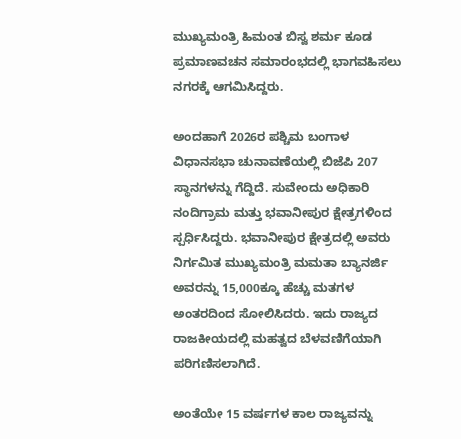ಮುಖ್ಯಮಂತ್ರಿ ಹಿಮಂತ ಬಿಸ್ವ ಶರ್ಮ ಕೂಡ ಪ್ರಮಾಣವಚನ ಸಮಾರಂಭದಲ್ಲಿ ಭಾಗವಹಿಸಲು ನಗರಕ್ಕೆ ಆಗಮಿಸಿದ್ದರು.

ಅಂದಹಾಗೆ 2026ರ ಪಶ್ಚಿಮ ಬಂಗಾಳ ವಿಧಾನಸಭಾ ಚುನಾವಣೆಯಲ್ಲಿ ಬಿಜೆಪಿ 207 ಸ್ಥಾನಗಳನ್ನು ಗೆದ್ದಿದೆ. ಸುವೇಂದು ಅಧಿಕಾರಿ ನಂದಿಗ್ರಾಮ ಮತ್ತು ಭವಾನೀಪುರ ಕ್ಷೇತ್ರಗಳಿಂದ ಸ್ಪರ್ಧಿಸಿದ್ದರು. ಭವಾನೀಪುರ ಕ್ಷೇತ್ರದಲ್ಲಿ ಅವರು ನಿರ್ಗಮಿತ ಮುಖ್ಯಮಂತ್ರಿ ಮಮತಾ ಬ್ಯಾನರ್ಜಿ ಅವರನ್ನು 15,000ಕ್ಕೂ ಹೆಚ್ಚು ಮತಗಳ ಅಂತರದಿಂದ ಸೋಲಿಸಿದರು. ಇದು ರಾಜ್ಯದ ರಾಜಕೀಯದಲ್ಲಿ ಮಹತ್ವದ ಬೆಳವಣಿಗೆಯಾಗಿ ಪರಿಗಣಿಸಲಾಗಿದೆ.

ಅಂತೆಯೇ 15 ವರ್ಷಗಳ ಕಾಲ ರಾಜ್ಯವನ್ನು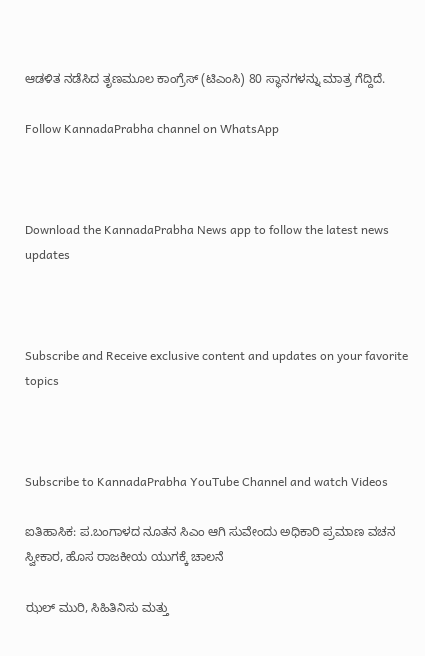ಆಡಳಿತ ನಡೆಸಿದ ತೃಣಮೂಲ ಕಾಂಗ್ರೆಸ್ (ಟಿಎಂಸಿ) 80 ಸ್ಥಾನಗಳನ್ನು ಮಾತ್ರ ಗೆದ್ದಿದೆ.

Follow KannadaPrabha channel on WhatsApp



Download the KannadaPrabha News app to follow the latest news updates



Subscribe and Receive exclusive content and updates on your favorite topics



Subscribe to KannadaPrabha YouTube Channel and watch Videos

ಐತಿಹಾಸಿಕ: ಪ.ಬಂಗಾಳದ ನೂತನ ಸಿಎಂ ಆಗಿ ಸುವೇಂದು ಅಧಿಕಾರಿ ಪ್ರಮಾಣ ವಚನ ಸ್ವೀಕಾರ, ಹೊಸ ರಾಜಕೀಯ ಯುಗಕ್ಕೆ ಚಾಲನೆ

ಝಲ್ ಮುರಿ, ಸಿಹಿತಿನಿಸು ಮತ್ತು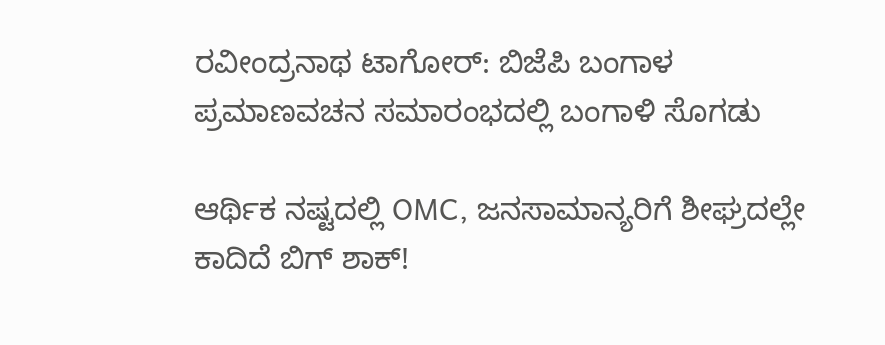ರವೀಂದ್ರನಾಥ ಟಾಗೋರ್: ಬಿಜೆಪಿ ಬಂಗಾಳ ಪ್ರಮಾಣವಚನ ಸಮಾರಂಭದಲ್ಲಿ ಬಂಗಾಳಿ ಸೊಗಡು

ಆರ್ಥಿಕ ನಷ್ಟದಲ್ಲಿ OMC, ಜನಸಾಮಾನ್ಯರಿಗೆ ಶೀಘ್ರದಲ್ಲೇ ಕಾದಿದೆ ಬಿಗ್ ಶಾಕ್!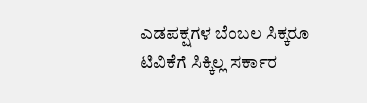ಎಡಪಕ್ಷಗಳ ಬೆಂಬಲ ಸಿಕ್ಕರೂ ಟಿವಿಕೆಗೆ ಸಿಕ್ಕಿಲ್ಲ ಸರ್ಕಾರ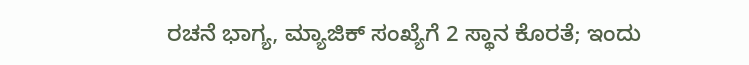ರಚನೆ ಭಾಗ್ಯ, ಮ್ಯಾಜಿಕ್ ಸಂಖ್ಯೆಗೆ 2 ಸ್ಥಾನ ಕೊರತೆ; ಇಂದು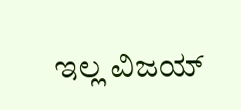ಇಲ್ಲ ವಿಜಯ್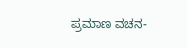ಪ್ರಮಾಣ ವಚನ-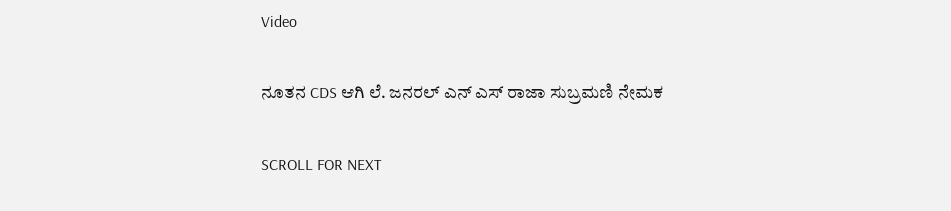Video

ನೂತನ CDS ಆಗಿ ಲೆ. ಜನರಲ್ ಎನ್ ಎಸ್ ರಾಜಾ ಸುಬ್ರಮಣಿ ನೇಮಕ

SCROLL FOR NEXT